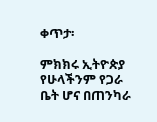ቀጥታ፡

ምክክሩ ኢትዮጵያ የሁላችንም የጋራ ቤት ሆና በጠንካራ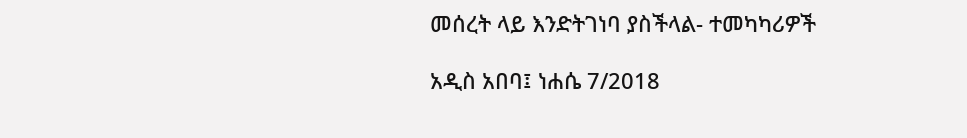መሰረት ላይ እንድትገነባ ያስችላል- ተመካካሪዎች

አዲስ አበባ፤ ነሐሴ 7/2018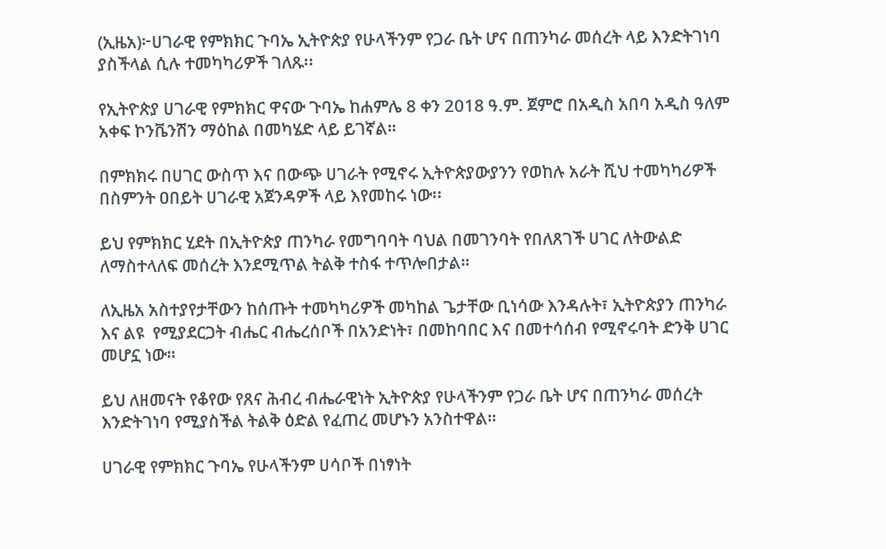(ኢዜአ)፦ሀገራዊ የምክክር ጉባኤ ኢትዮጵያ የሁላችንም የጋራ ቤት ሆና በጠንካራ መሰረት ላይ እንድትገነባ ያስችላል ሲሉ ተመካካሪዎች ገለጹ፡፡

የኢትዮጵያ ሀገራዊ የምክክር ዋናው ጉባኤ ከሐምሌ 8 ቀን 2018 ዓ.ም. ጀምሮ በአዲስ አበባ አዲስ ዓለም አቀፍ ኮንቬንሽን ማዕከል በመካሄድ ላይ ይገኛል።

በምክክሩ በሀገር ውስጥ እና በውጭ ሀገራት የሚኖሩ ኢትዮጵያውያንን የወከሉ አራት ሺህ ተመካካሪዎች በስምንት ዐበይት ሀገራዊ አጀንዳዎች ላይ እየመከሩ ነው፡፡

ይህ የምክክር ሂደት በኢትዮጵያ ጠንካራ የመግባባት ባህል በመገንባት የበለጸገች ሀገር ለትውልድ ለማስተላለፍ መሰረት እንደሚጥል ትልቅ ተስፋ ተጥሎበታል።

ለኢዜአ አስተያየታቸውን ከሰጡት ተመካካሪዎች መካከል ጌታቸው ቢነሳው እንዳሉት፣ ኢትዮጵያን ጠንካራ እና ልዩ  የሚያደርጋት ብሔር ብሔረሰቦች በአንድነት፣ በመከባበር እና በመተሳሰብ የሚኖሩባት ድንቅ ሀገር መሆኗ ነው።

ይህ ለዘመናት የቆየው የጸና ሕብረ ብሔራዊነት ኢትዮጵያ የሁላችንም የጋራ ቤት ሆና በጠንካራ መሰረት እንድትገነባ የሚያስችል ትልቅ ዕድል የፈጠረ መሆኑን አንስተዋል።

ሀገራዊ የምክክር ጉባኤ የሁላችንም ሀሳቦች በነፃነት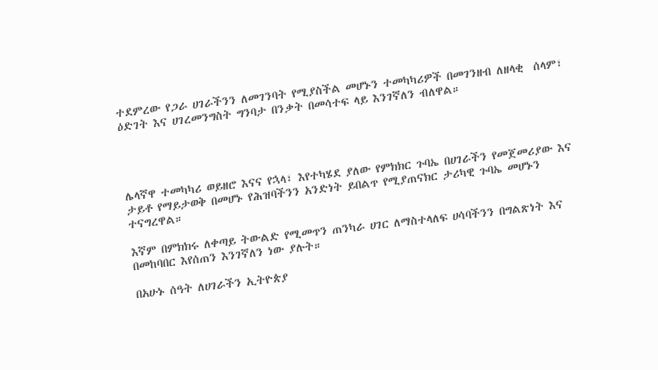ተደምረው የጋራ ሀገራችንን ለመገንባት የሚያስችል መሆኑን ተመካካሪዎች በመገንዘብ ለዘላቂ  ሰላም፣ ዕድገት እና ሀገረመንግስት ግንባታ በንቃት በመሳተፍ ላይ እንገኛለን ብለዋል።




ሌላኛዋ ተመካካሪ ወይዘሮ እናና የኋላ፣ እየተካሄደ ያለው የምክክር ጉባኤ በሀገራችን የመጀመሪያው እና ታይቶ የማይታወቅ በመሆኑ የሕዝባችንን አንድነት ይበልጥ የሚያጠናክር ታሪካዊ ጉባኤ መሆኑን ተናግረዋል።

እኛም በምክክሩ ለቀጣይ ትውልድ የሚመጥን ጠንካራ ሀገር ለማስተላለፍ ሀሳባችንን በግልጽነት እና በመከባበር እየሰጠን እንገኛለን ነው ያሉት።

በአሁኑ ሰዓት ለሀገራችን ኢትዮጵያ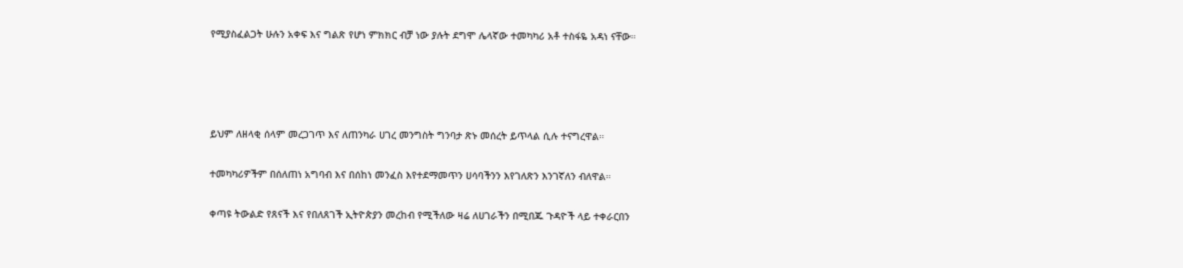የሚያስፈልጋት ሁሉን አቀፍ እና ግልጽ የሆነ ምክክር ብቻ ነው ያሉት ደግሞ ሌላኛው ተመካካሪ አቶ ተስፋዬ አዳነ ናቸው።




ይህም ለዘላቂ ሰላም መረጋገጥ እና ለጠንካራ ሀገረ መንግስት ግንባታ ጽኑ መሰረት ይጥላል ሲሉ ተናግረዋል።

ተመካካሪዎችም በሰለጠነ አግባብ እና በሰከነ መንፈስ እየተደማመጥን ሀሳባችንን እየገለጽን እንገኛለን ብለዋል።

ቀጣዩ ትውልድ የጸናች እና የበለጸገች ኢትዮጵያን መረከብ የሚችለው ዛሬ ለሀገራችን በሚበጁ ጉዳዮች ላይ ተቀራርበን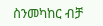ስንመካከር ብቻ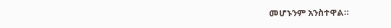መሆኑንም አንስተዋል።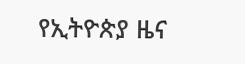የኢትዮጵያ ዜና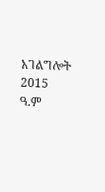አገልግሎት
2015
ዓ.ም